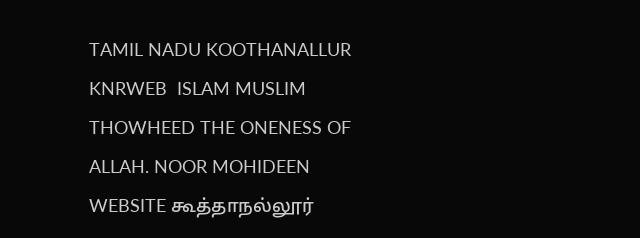TAMIL NADU KOOTHANALLUR KNRWEB  ISLAM MUSLIM THOWHEED THE ONENESS OF ALLAH. NOOR MOHIDEEN WEBSITE கூத்தாநல்லூர்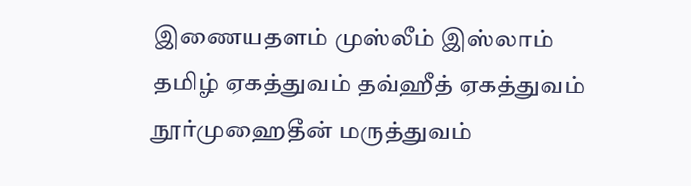இணையதளம் முஸ்லீம் இஸ்லாம் தமிழ் ஏகத்துவம் தவ்ஹீத் ஏகத்துவம் நூர்முஹைதீன் மருத்துவம்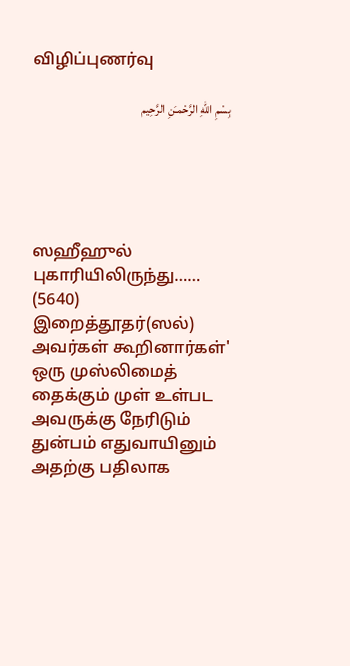விழிப்புணர்வு

بِسْمِ اللّهِ الرَّحْمـَنِ الرَّحِيم





ஸஹீஹுல் புகாரியிலிருந்து…… (5640) இறைத்தூதர்(ஸல்) அவர்கள் கூறினார்கள்' ஒரு முஸ்லிமைத் தைக்கும் முள் உள்பட அவருக்கு நேரிடும் துன்பம் எதுவாயினும் அதற்கு பதிலாக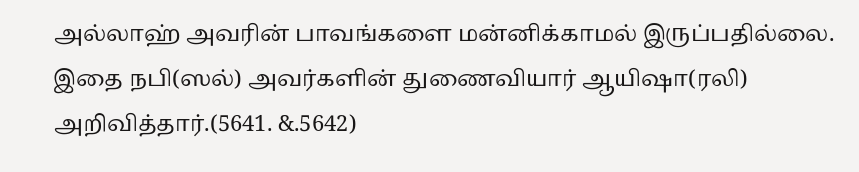அல்லாஹ் அவரின் பாவங்களை மன்னிக்காமல் இருப்பதில்லை. இதை நபி(ஸல்) அவர்களின் துணைவியார் ஆயிஷா(ரலி) அறிவித்தார்.(5641. &.5642)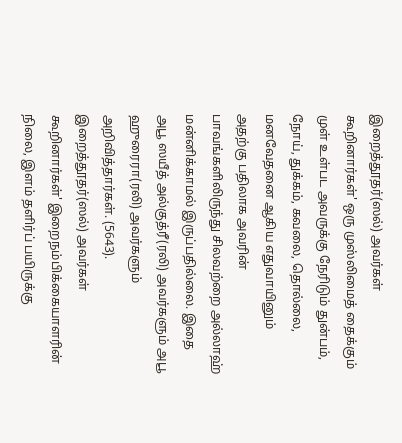இறைத்தூதர்(ஸல்) அவர்கள் கூறினார்கள்' ஒரு முஸ்லிமைத் தைக்கும் முள் உள்பட அவருக்கு நேரிடும் துன்பம், நோய், துக்கம், கவலை, தொல்லை, மனவேதனை ஆகிய எதுவாயினும் அதற்கு பதிலாக அவரின் பாவங்களிலிருந்து சிலவற்றை அல்லாஹ் மன்னிக்காமல் இருப்பதில்லை. இதை அபூ ஸயீத் அல்குத்ரீ(ரலி) அவர்களும் அபூ ஹுரைரா(ரலி) அவர்களும் அறிவித்தார்கள். (5643). இறைத்தூதர்(ஸல்) அவர்கள் கூறினார்கள்' இறைநம்பிக்கையாளரின் நிலை, இளம் தளிர்ப் பயிருக்கு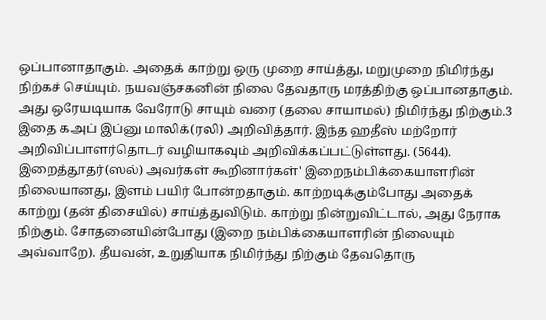ஒப்பானாதாகும். அதைக் காற்று ஒரு முறை சாய்த்து, மறுமுறை நிமிர்ந்து நிற்கச் செய்யும். நயவஞ்சகனின் நிலை தேவதாரு மரத்திற்கு ஒப்பானதாகும். அது ஒரேயடியாக வேரோடு சாயும் வரை (தலை சாயாமல்) நிமிர்ந்து நிற்கும்.3 இதை கஅப் இப்னு மாலிக்(ரலி) அறிவித்தார். இந்த ஹதீஸ் மற்றோர் அறிவிப்பாளர்தொடர் வழியாகவும் அறிவிக்கப்பட்டுள்ளது. (5644). இறைத்தூதர்(ஸல்) அவர்கள் கூறினார்கள்' இறைநம்பிக்கையாளரின் நிலையானது, இளம் பயிர் போன்றதாகும். காற்றடிக்கும்போது அதைக் காற்று (தன் திசையில்) சாய்த்துவிடும். காற்று நின்றுவிட்டால், அது நேராக நிற்கும். சோதனையின்போது (இறை நம்பிக்கையாளரின் நிலையும் அவ்வாறே). தீயவன், உறுதியாக நிமிர்ந்து நிற்கும் தேவதொரு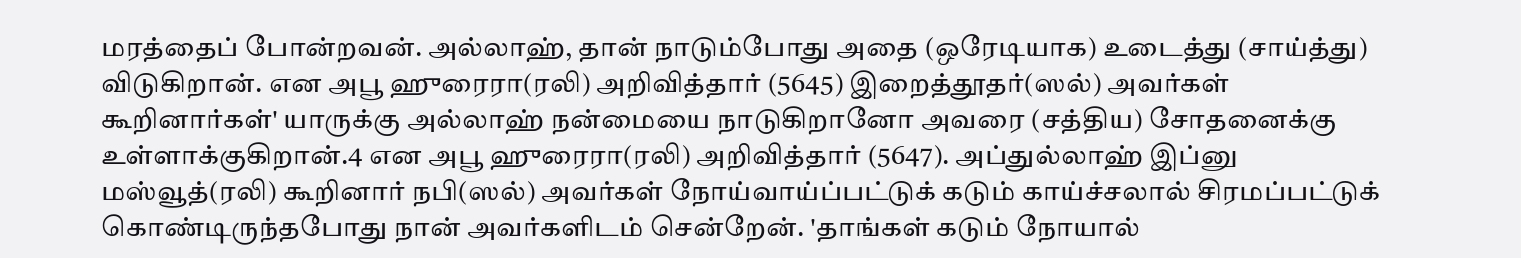மரத்தைப் போன்றவன். அல்லாஹ், தான் நாடும்போது அதை (ஒரேடியாக) உடைத்து (சாய்த்து) விடுகிறான். என அபூ ஹுரைரா(ரலி) அறிவித்தார் (5645) இறைத்தூதர்(ஸல்) அவர்கள் கூறினார்கள்' யாருக்கு அல்லாஹ் நன்மையை நாடுகிறானோ அவரை (சத்திய) சோதனைக்கு உள்ளாக்குகிறான்.4 என அபூ ஹுரைரா(ரலி) அறிவித்தார் (5647). அப்துல்லாஹ் இப்னு மஸ்வூத்(ரலி) கூறினார் நபி(ஸல்) அவர்கள் நோய்வாய்ப்பட்டுக் கடும் காய்ச்சலால் சிரமப்பட்டுக் கொண்டிருந்தபோது நான் அவர்களிடம் சென்றேன். 'தாங்கள் கடும் நோயால்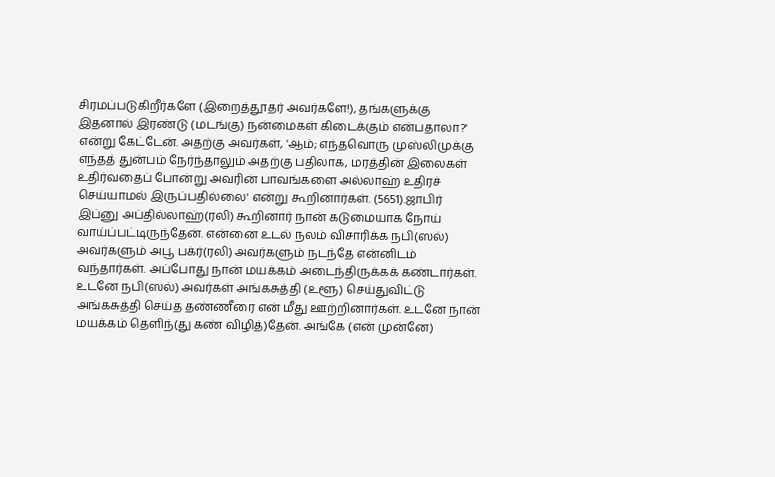சிரமப்படுகிறீர்களே (இறைத்தூதர் அவர்களே!), தங்களுக்கு இதனால் இரண்டு (மடங்கு) நன்மைகள் கிடைக்கும் என்பதாலா?' என்று கேட்டேன். அதற்கு அவர்கள், 'ஆம்; எந்தவொரு முஸ்லிமுக்கு எந்தத் துன்பம் நேர்ந்தாலும் அதற்கு பதிலாக, மரத்தின் இலைகள் உதிர்வதைப் போன்று அவரின் பாவங்களை அல்லாஹ் உதிரச் செய்யாமல் இருப்பதில்லை' என்று கூறினார்கள். (5651).ஜாபிர் இப்னு அப்தில்லாஹ்(ரலி) கூறினார் நான் கடுமையாக நோய் வாய்ப்பட்டிருந்தேன். என்னை உடல் நலம் விசாரிக்க நபி(ஸல்) அவர்களும் அபூ பக்ர்(ரலி) அவர்களும் நடந்தே என்னிடம் வந்தார்கள். அப்போது நான் மயக்கம் அடைந்திருக்கக் கண்டார்கள். உடனே நபி(ஸல்) அவர்கள் அங்கசுத்தி (உளூ) செய்துவிட்டு அங்கசுத்தி செய்த தண்ணீரை என் மீது ஊற்றினார்கள். உடனே நான் மயக்கம் தெளிந்(து கண் விழித்)தேன். அங்கே (என் முன்னே)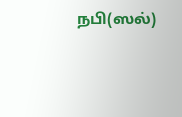நபி(ஸல்)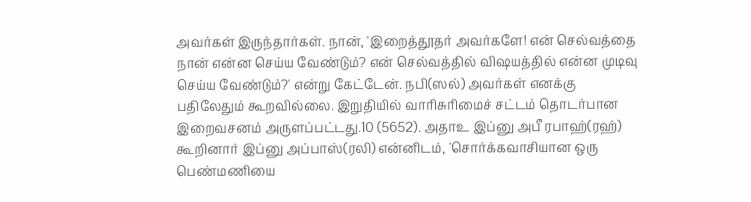அவர்கள் இருந்தார்கள். நான், 'இறைத்தூதர் அவர்களே! என் செல்வத்தை நான் என்ன செய்ய வேண்டும்? என் செல்வத்தில் விஷயத்தில் என்ன முடிவு செய்ய வேண்டும்?' என்று கேட்டேன். நபி(ஸல்) அவர்கள் எனக்கு பதிலேதும் கூறவில்லை. இறுதியில் வாரிசுரிமைச் சட்டம் தொடர்பான இறைவசனம் அருளப்பட்டது.10 (5652). அதாஉ இப்னு அபீ ரபாஹ்(ரஹ்) கூறினார் இப்னு அப்பாஸ்(ரலி) என்னிடம், 'சொர்க்கவாசியான ஒரு பெண்மணியை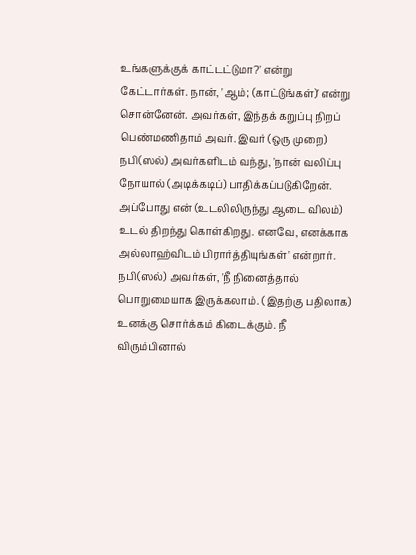உங்களுக்குக் காட்டட்டுமா?' என்று கேட்டார்கள். நான், 'ஆம்; (காட்டுங்கள்)' என்று சொன்னேன். அவர்கள், இந்தக் கறுப்பு நிறப் பெண்மணிதாம் அவர். இவர் (ஒரு முறை) நபி(ஸல்) அவர்களிடம் வந்து, 'நான் வலிப்பு நோயால் (அடிக்கடிப்) பாதிக்கப்படுகிறேன். அப்போது என் (உடலிலிருந்து ஆடை விலம்) உடல் திறந்து கொள்கிறது. எனவே, எனக்காக அல்லாஹ்விடம் பிரார்த்தியுங்கள்' என்றார். நபி(ஸல்) அவர்கள், 'நீ நினைத்தால் பொறுமையாக இருக்கலாம். (இதற்கு பதிலாக) உனக்கு சொர்க்கம் கிடைக்கும். நீ விரும்பினால்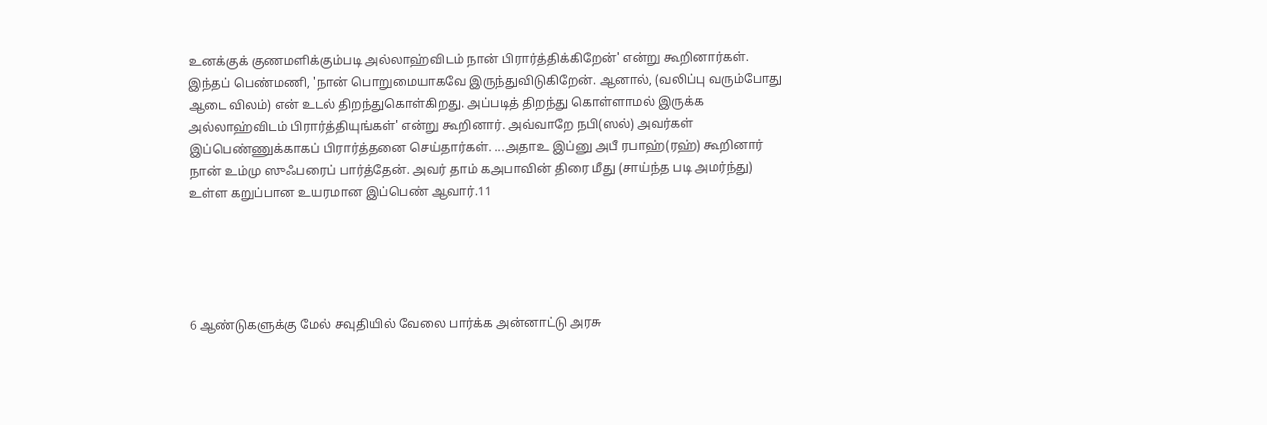உனக்குக் குணமளிக்கும்படி அல்லாஹ்விடம் நான் பிரார்த்திக்கிறேன்' என்று கூறினார்கள். இந்தப் பெண்மணி, 'நான் பொறுமையாகவே இருந்துவிடுகிறேன். ஆனால், (வலிப்பு வரும்போது ஆடை விலம்) என் உடல் திறந்துகொள்கிறது. அப்படித் திறந்து கொள்ளாமல் இருக்க அல்லாஹ்விடம் பிரார்த்தியுங்கள்' என்று கூறினார். அவ்வாறே நபி(ஸல்) அவர்கள் இப்பெண்ணுக்காகப் பிரார்த்தனை செய்தார்கள். ...அதாஉ இப்னு அபீ ரபாஹ்(ரஹ்) கூறினார் நான் உம்மு ஸுஃபரைப் பார்த்தேன். அவர் தாம் கஅபாவின் திரை மீது (சாய்ந்த படி அமர்ந்து) உள்ள கறுப்பான உயரமான இப்பெண் ஆவார்.11





6 ஆண்டுகளுக்கு மேல் சவுதியில் வேலை பார்க்க அன்னாட்டு அரசு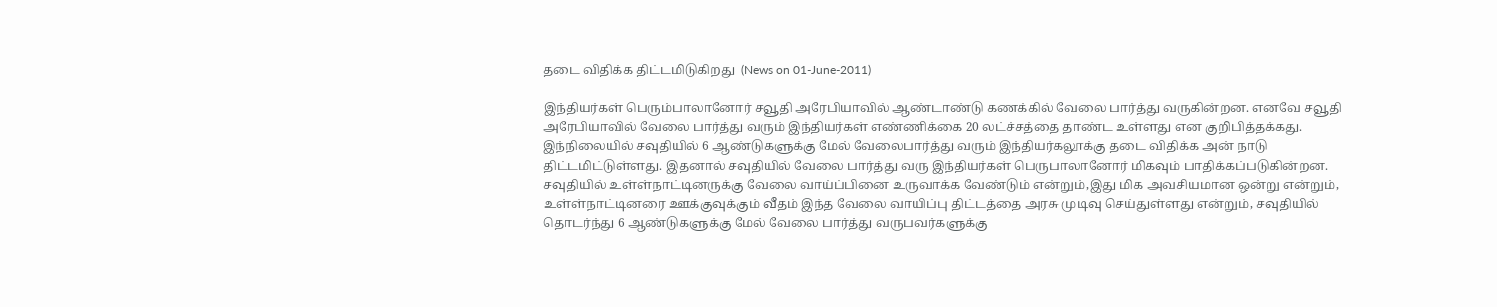தடை விதிக்க திட்டமிடுகிறது  (News on 01-June-2011)

இந்தியர்கள் பெரும்பாலானோர் சவூதி அரேபியாவில் ஆண்டாண்டு கணக்கில் வேலை பார்த்து வருகின்றன. எனவே சவூதி அரேபியாவில் வேலை பார்த்து வரும் இந்தியர்கள் எண்ணிக்கை 20 லட்ச்சத்தை தாண்ட உள்ளது என குறிபித்தக்கது. இந்நிலையில் சவுதியில் 6 ஆண்டுகளுக்கு மேல் வேலைபார்த்து வரும் இந்தியர்கலூக்கு தடை விதிக்க அன் நாடு திட்டமிட்டுள்ளது. இதனால் சவுதியில் வேலை பார்த்து வரு இந்தியர்கள் பெருபாலானோர் மிகவும் பாதிக்கப்படுகின்றன. சவுதியில் உள்ள்நாட்டினருக்கு வேலை வாய்ப்பினை உருவாக்க வேண்டும் என்றும்,இது மிக அவசியமான ஒன்று என்றும், உள்ள்நாட்டினரை ஊக்குவுக்கும் வீதம் இந்த வேலை வாயிப்பு திட்டத்தை அரசு முடிவு செய்துள்ளது என்றும், சவுதியில் தொடர்ந்து 6 ஆண்டுகளுக்கு மேல் வேலை பார்த்து வருபவர்களுக்கு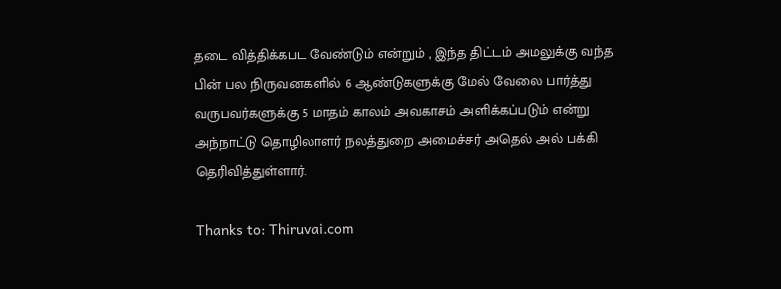தடை வித்திக்கபட வேண்டும் என்றும் , இந்த திட்டம் அமலுக்கு வந்த பின் பல நிருவனகளில் 6 ஆண்டுகளுக்கு மேல் வேலை பார்த்து வருபவர்களுக்கு 5 மாதம் காலம் அவகாசம் அளிக்கப்படும் என்று அந்நாட்டு தொழிலாளர் நலத்துறை அமைச்சர் அதெல் அல் பக்கி தெரிவித்துள்ளார்.

Thanks to: Thiruvai.com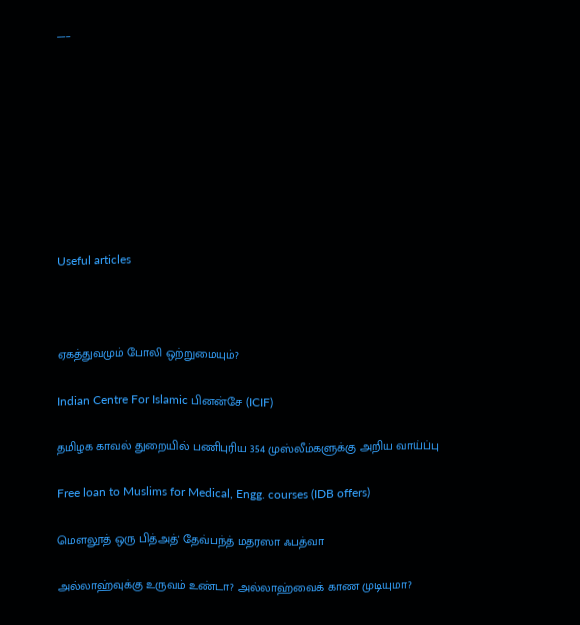___









Useful articles



ஏகத்துவமும் போலி ஒற்றுமையும்?

Indian Centre For Islamic பினன்சே (ICIF)

தமிழக காவல் துறையில் பணிபுரிய 354 முஸ்லீம்களுக்கு அறிய வாய்ப்பு

Free loan to Muslims for Medical, Engg. courses (IDB offers)

மௌலூத் ஒரு பித்அத்' தேவ்பந்த் மதரஸா ஃபத்வா

அல்லாஹ்வுக்கு உருவம் உண்டா? அல்லாஹ்வைக் காண முடியுமா?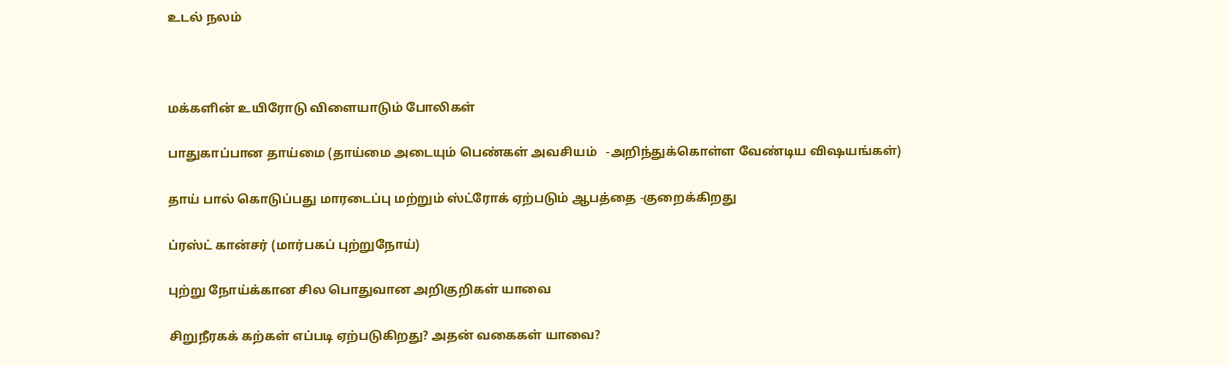உடல் நலம்



மக்களின் உயிரோடு விளையாடும் போலிகள்

பாதுகாப்பான தாய்மை (தாய்மை அடையும் பெண்கள் அவசியம்   -அறிந்துக்கொள்ள வேண்டிய விஷயங்கள்)

தாய் பால் கொடுப்பது மாரடைப்பு மற்றும் ஸ்ட்ரோக் ஏற்படும் ஆபத்தை -குறைக்கிறது

ப்ரஸ்ட் கான்சர் (மார்பகப் புற்றுநோய்)

புற்று நோய்க்கான சில பொதுவான அறிகுறிகள் யாவை

சிறுநீரகக் கற்கள் எப்படி ஏற்படுகிறது? அதன் வகைகள் யாவை?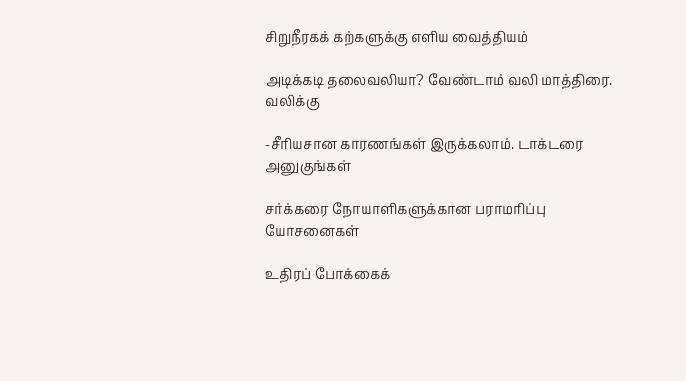சிறு‌நீரக‌க் க‌ற்களு‌க்கு எ‌ளிய வை‌த்‌திய‌ம்

அடிக்கடி தலைவலியா? வேண்டாம் வலி மாத்திரை. வலிக்கு

-சீரியசான காரணங்கள் இருக்கலாம். டாக்டரை அனுகுங்கள்

சர்க்கரை நோயாளிகளுக்கான பராமரிப்பு யோசனைகள்

உ‌திர‌ப் போ‌க்கை‌க்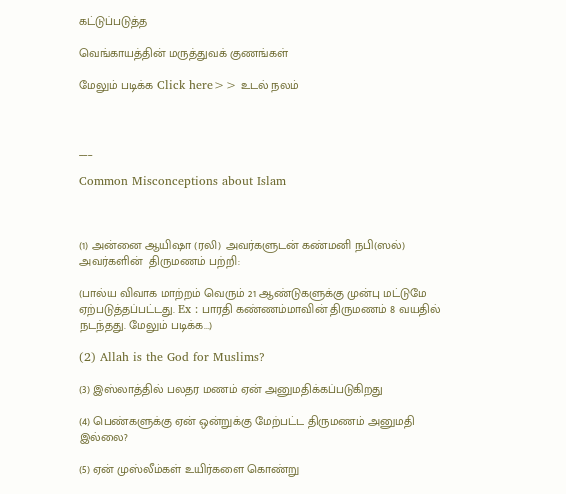க‌ட்டு‌ப்படு‌த்த

வெங்காயத்தின் மருத்துவக் குணங்கள்

மேலும் படிக்க Click here>> உடல் நலம்



___

Common Misconceptions about Islam



(1) அன்னை ஆயிஷா (ரலி) அவர்களுடன் கண்மனி நபி(ஸல்) அவர்களின்  திருமணம் பற்றி:

(பால்ய விவாக மாற்றம் வெரும் 21 ஆண்டுகளுக்கு முன்பு மட்டுமே ஏற்படுத்தப்பட்டது. Ex : பாரதி கண்ணம்மாவின் திருமணம் 8 வயதில் நடந்தது. மேலும் படிக்க...)

(2) Allah is the God for Muslims?

(3) இஸ்லாத்தில் பலதர மணம் ஏன் அனுமதிக்கப்படுகிறது

(4) பெண்களுக்கு ஏன் ஒன்றுக்கு மேற்பட்ட திருமணம் அனுமதி இல்லை?

(5) ஏன் முஸ்லீம்கள் உயிர்களை கொண்று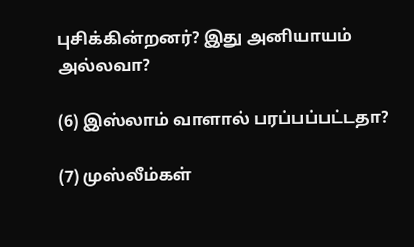புசிக்கின்றனர்? இது அனியாயம் அல்லவா?

(6) இஸ்லாம் வாளால் பரப்பப்பட்டதா?

(7) முஸ்லீம்கள்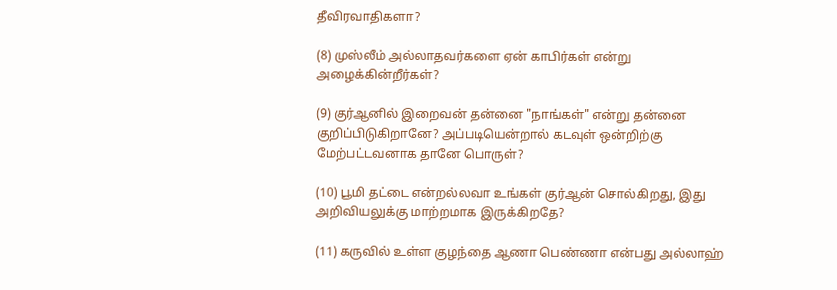தீவிரவாதிகளா?

(8) முஸ்லீம் அல்லாதவர்களை ஏன் காபிர்கள் என்று அழைக்கின்றீர்கள்?

(9) குர்ஆனில் இறைவன் தன்னை "நாங்கள்" என்று தன்னை குறிப்பிடுகிறானே? அப்படியென்றால் கடவுள் ஒன்றிற்கு மேற்பட்டவனாக தானே பொருள்?

(10) பூமி தட்டை என்றல்லவா உங்கள் குர்ஆன் சொல்கிறது, இது அறிவியலுக்கு மாற்றமாக இருக்கிறதே?

(11) கருவில் உள்ள குழந்தை ஆணா பெண்ணா என்பது அல்லாஹ்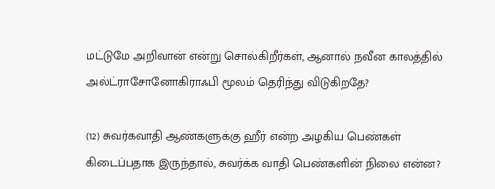மட்டுமே அறிவான் என்று சொல்கிறீர்கள், ஆனால் நவீன காலத்தில் அல்ட்ராசோனோகிராஃபி மூலம் தெரிந்து விடுகிறதே?

(12) சுவர்கவாதி ஆண்களுக்கு ஹீர் என்ற அழகிய பெண்கள் கிடைப்பதாக இருந்தால், சுவர்க்க வாதி பெண்களின் நிலை என்ன?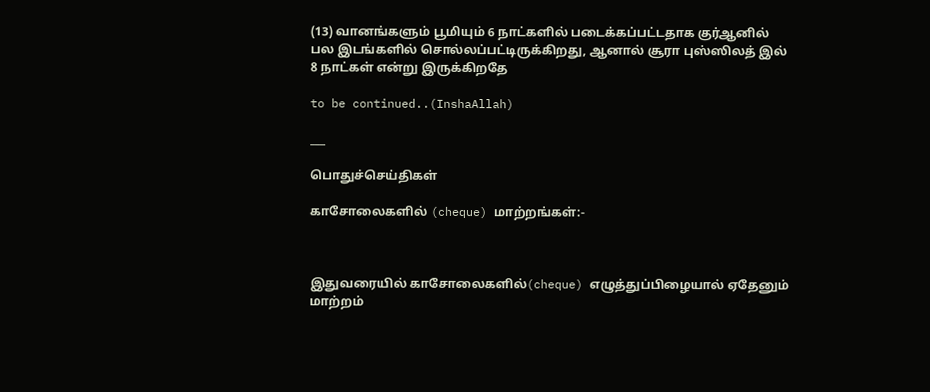(13) வானங்களும் பூமியும் 6 நாட்களில் படைக்கப்பட்டதாக குர்ஆனில் பல இடங்களில் சொல்லப்பட்டிருக்கிறது, ஆனால் சூரா புஸ்ஸிலத் இல் 8 நாட்கள் என்று இருக்கிறதே

to be continued..(InshaAllah)

___

பொதுச்செய்திகள்

காசோலைகளில் (cheque) மாற்றங்கள்:-



இதுவரையில் காசோலைகளில்(cheque) எழுத்துப்பிழையால் ஏதேனும் மாற்றம்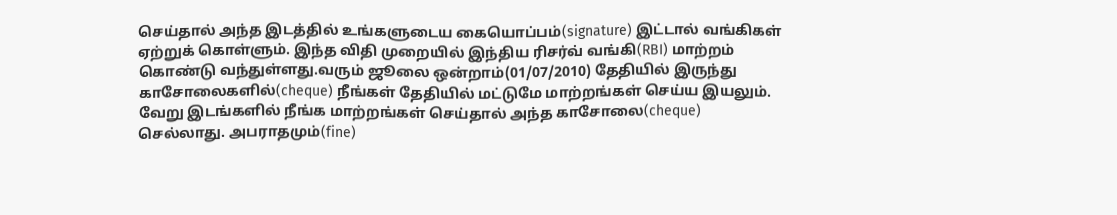செய்தால் அந்த இடத்தில் உங்களுடைய கையொப்பம்(signature) இட்டால் வங்கிகள் ஏற்றுக் கொள்ளும். இந்த விதி முறையில் இந்திய ரிசர்வ் வங்கி(RBI) மாற்றம் கொண்டு வந்துள்ளது.வரும் ஜூலை ஒன்றாம்(01/07/2010) தேதியில் இருந்து காசோலைகளில்(cheque) நீங்கள் தேதியில் மட்டுமே மாற்றங்கள் செய்ய இயலும். வேறு இடங்களில் நீங்க மாற்றங்கள் செய்தால் அந்த காசோலை(cheque) செல்லாது. அபராதமும்(fine)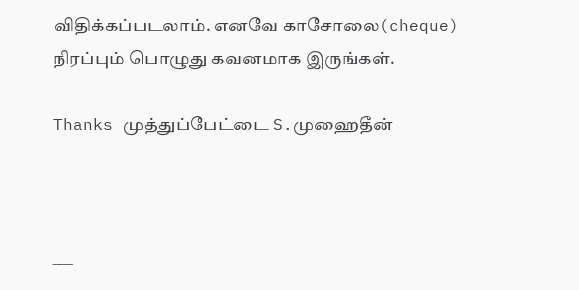விதிக்கப்படலாம். எனவே காசோலை(cheque) நிரப்பும் பொழுது கவனமாக இருங்கள்.

Thanks முத்துப்பேட்டை S.முஹைதீன்



___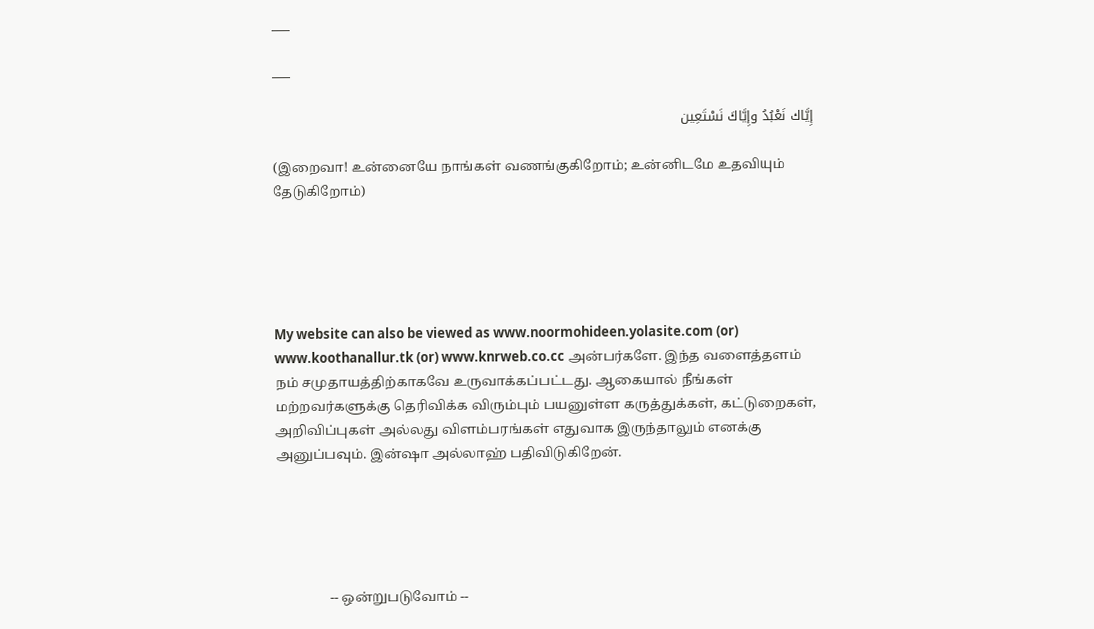___

___

إِيَّاك نَعْبُدُ وإِيَّاكَ نَسْتَعِين

(இறைவா! உன்னையே நாங்கள் வணங்குகிறோம்; உன்னிடமே உதவியும் தேடுகிறோம்)





My website can also be viewed as www.noormohideen.yolasite.com (or) www.koothanallur.tk (or) www.knrweb.co.cc அன்பர்களே. இந்த வளைத்தளம் நம் சமுதாயத்திற்காகவே உருவாக்கப்பட்டது. ஆகையால் நீங்கள் மற்றவர்களுக்கு தெரிவிக்க விரும்பும் பயனுள்ள கருத்துக்கள், கட்டுறைகள், அறிவிப்புகள் அல்லது விளம்பரங்கள் எதுவாக இருந்தாலும் எனக்கு அனுப்பவும். இன்ஷா அல்லாஹ் பதிவிடுகிறேன்.





                -- ஒன்றுபடுவோம் --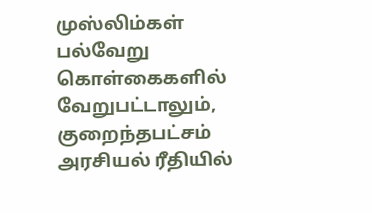முஸ்லிம்கள் பல்வேறு கொள்கைகளில் வேறுபட்டாலும், குறைந்தபட்சம் அரசியல் ரீதியில்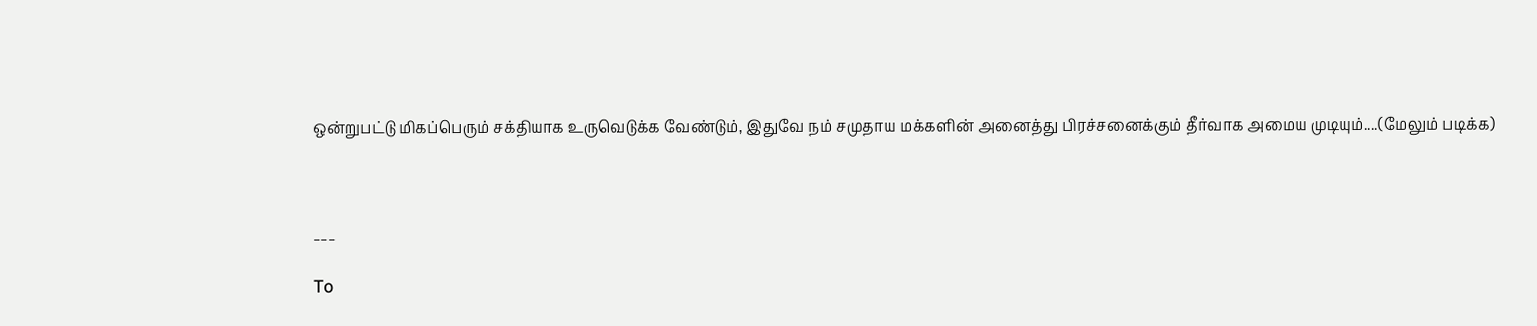ஒன்றுபட்டு மிகப்பெரும் சக்தியாக உருவெடுக்க வேண்டும், இதுவே நம் சமுதாய மக்களின் அனைத்து பிரச்சனைக்கும் தீர்வாக அமைய முடியும்....(மேலும் படிக்க)



___

To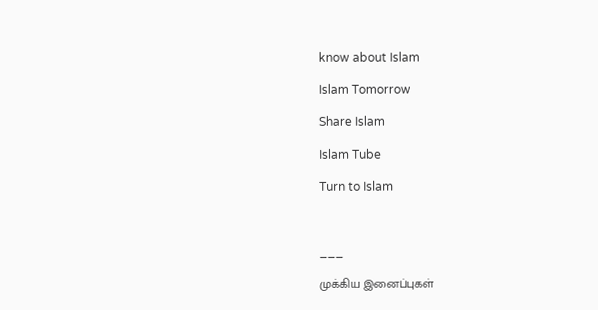know about Islam

Islam Tomorrow

Share Islam

Islam Tube

Turn to Islam



___

முக்கிய இனைப்புகள்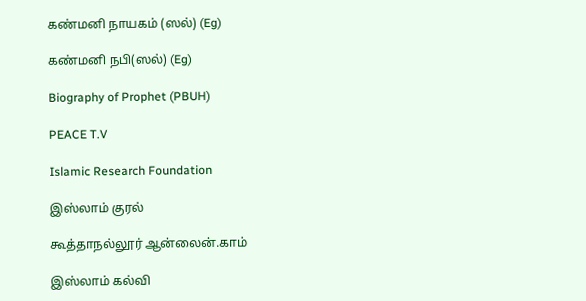கண்மனி நாயகம் (ஸல்) (Eg)

கண்மனி நபி(ஸல்) (Eg)

Biography of Prophet (PBUH)

PEACE T.V

Islamic Research Foundation

இஸ்லாம் குரல்

கூத்தாநல்லூர் ஆன்லைன்.காம்

இஸ்லாம் கல்வி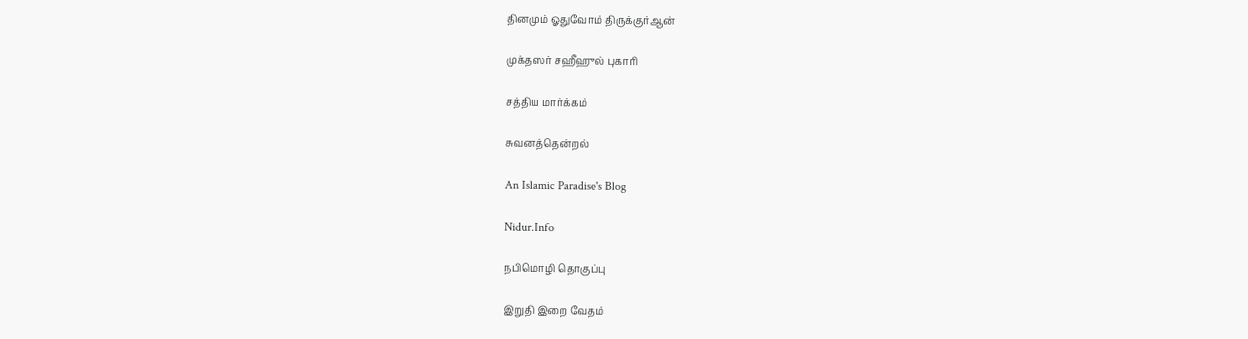தினமும் ஓதுவோம் திருக்குர்ஆன்

முக்தஸர் சஹீஹுல் புகாரி

சத்திய மார்க்கம்

சுவனத்தென்றல்

An Islamic Paradise's Blog

Nidur.Info

நபிமொழி தொகுப்பு

இறுதி இறை வேதம்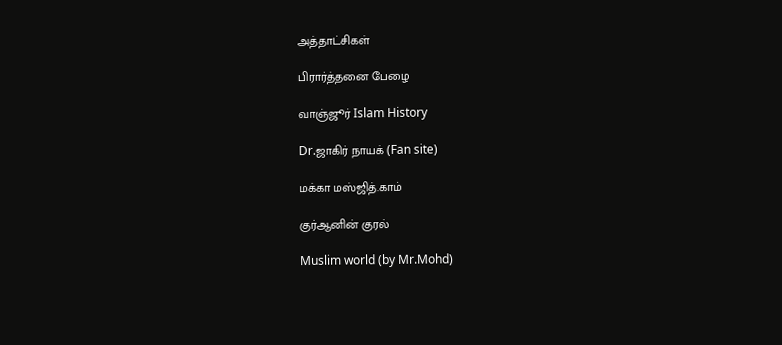அத்தாட்சிகள்

பிரார்த்தனை பேழை

வாஞ்ஜூர் Islam History

Dr.ஜாகிர் நாயக் (Fan site)

மக்கா மஸ்ஜித்.காம்

குர்ஆனின் குரல்

Muslim world (by Mr.Mohd)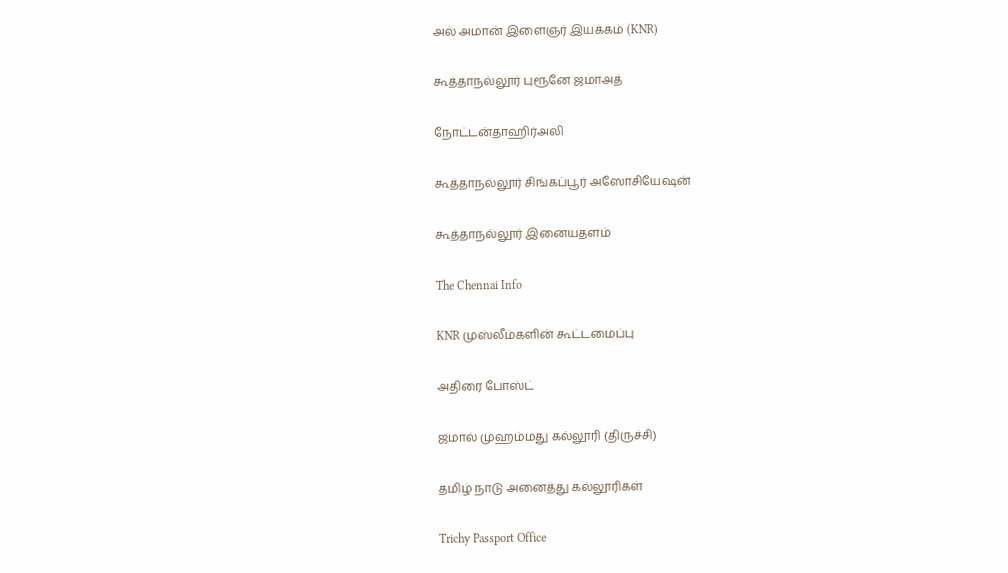அல் அமான் இளைஞர் இயக்கம் (KNR)

கூத்தாநல்லூர் புரூனே ஜமாஅத்

நோட்டன்தாஹிர்அலி

கூத்தாநல்லூர் சிங்கப்பூர் அஸோசியேஷன்

கூத்தாநல்லூர் இனையதளம்

The Chennai Info

KNR முஸ்லீம்களின் கூட்டமைப்பு

அதிரை போஸ்ட்

ஜமால் முஹம்மது கல்லூரி (திருச்சி)

தமிழ் நாடு அனைத்து கல்லூரிகள்

Trichy Passport Office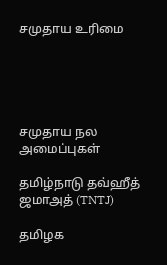சமுதாய உரிமை





சமுதாய நல அமைப்புகள்

தமிழ்நாடு தவ்ஹீத் ஜமாஅத் (TNTJ)

தமிழக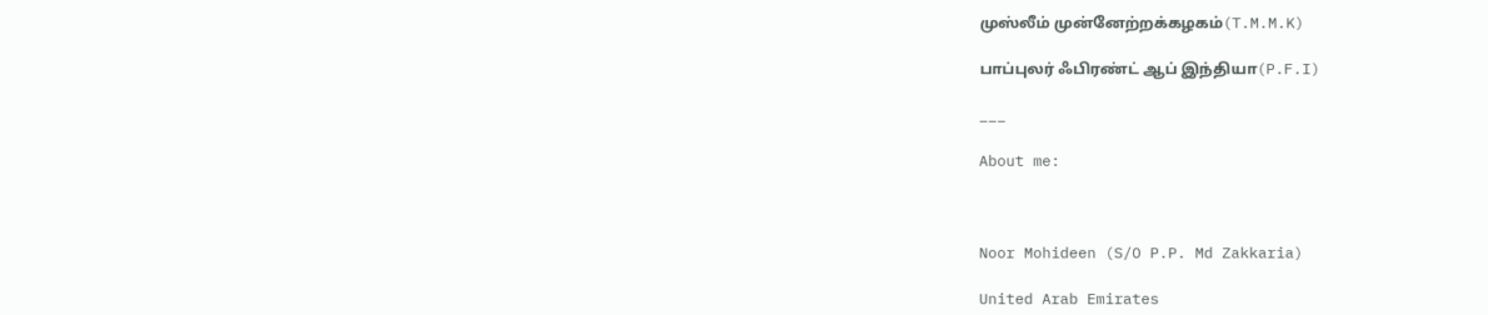முஸ்லீம் முன்னேற்றக்கழகம்(T.M.M.K)

பாப்புலர் ஃபிரண்ட் ஆப் இந்தியா(P.F.I)

___

About me:



Noor Mohideen (S/O P.P. Md Zakkaria)

United Arab Emirates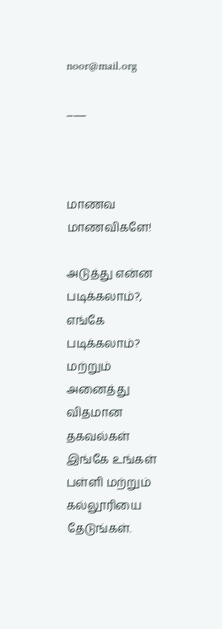noor@mail.org

___



மாணவ மாணவிகளே!

அடுத்து என்ன படிக்கலாம்?, எங்கே படிக்கலாம்? மற்றும் அனைத்து விதமான தகவல்கள்  இங்கே உங்கள்  பள்ளி மற்றும் கல்லூரியை தேடுங்கள்.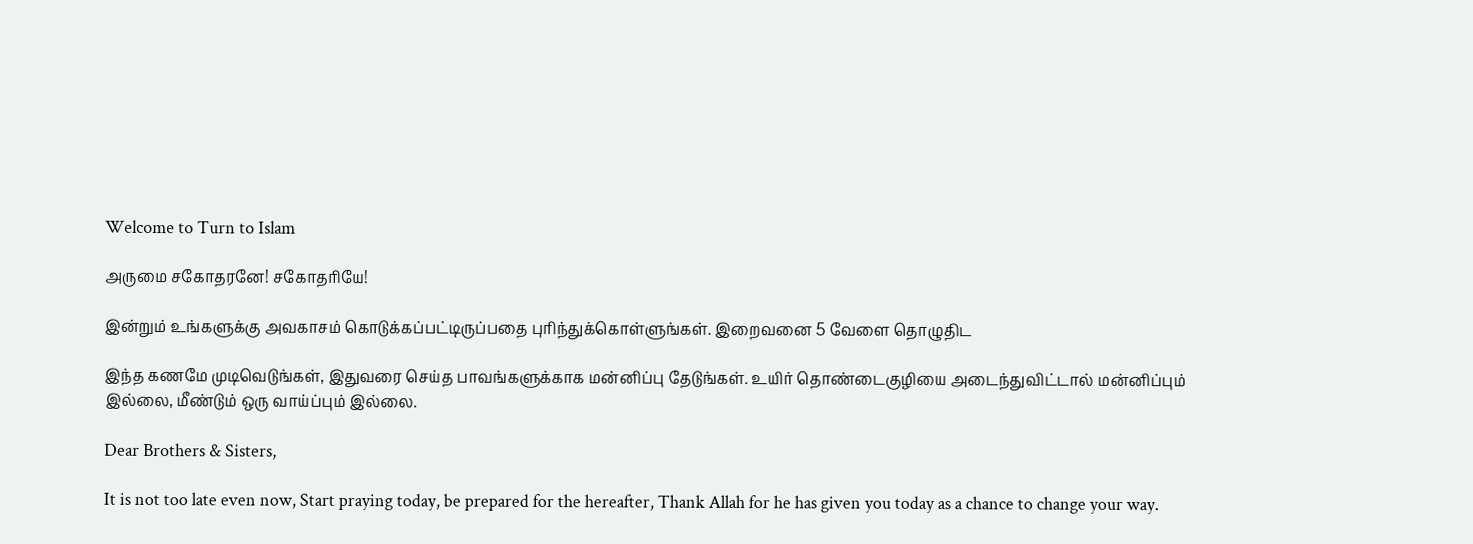Welcome to Turn to Islam

அருமை சகோதரனே! சகோதரியே!

இன்றும் உங்களுக்கு அவகாசம் கொடுக்கப்பட்டிருப்பதை புரிந்துக்கொள்ளுங்கள். இறைவனை 5 வேளை தொழுதிட

இந்த கணமே முடிவெடுங்கள், இதுவரை செய்த பாவங்களுக்காக மன்னிப்பு தேடுங்கள். உயிர் தொண்டைகுழியை அடைந்துவிட்டால் மன்னிப்பும் இல்லை, மீண்டும் ஒரு வாய்ப்பும் இல்லை.

Dear Brothers & Sisters,

It is not too late even now, Start praying today, be prepared for the hereafter, Thank Allah for he has given you today as a chance to change your way.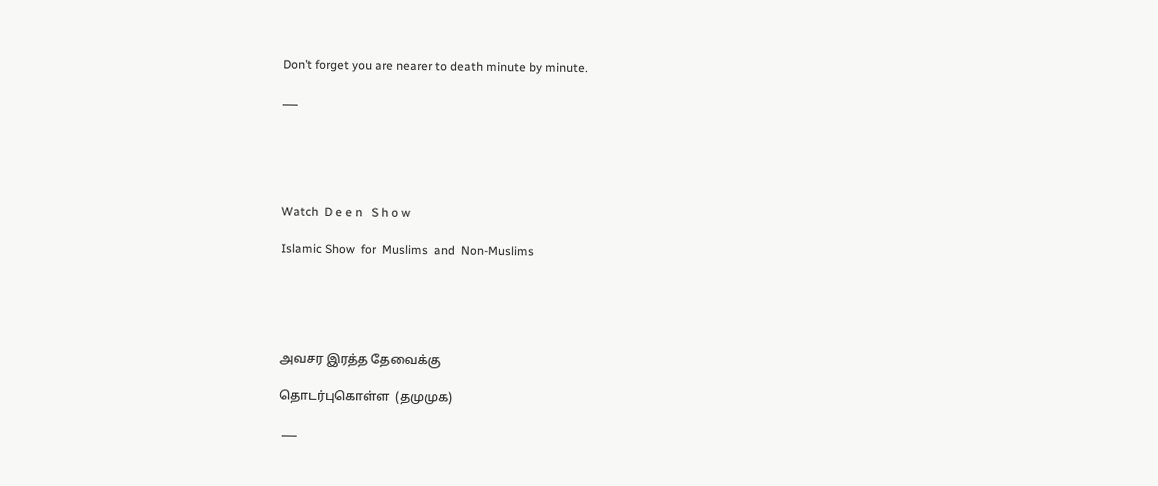Don’t forget you are nearer to death minute by minute.

___





Watch  D e e n   S h o w

Islamic Show  for  Muslims  and  Non-Muslims





அவசர இரத்த தேவைக்கு

தொடர்புகொள்ள  (தமுமுக)

 ___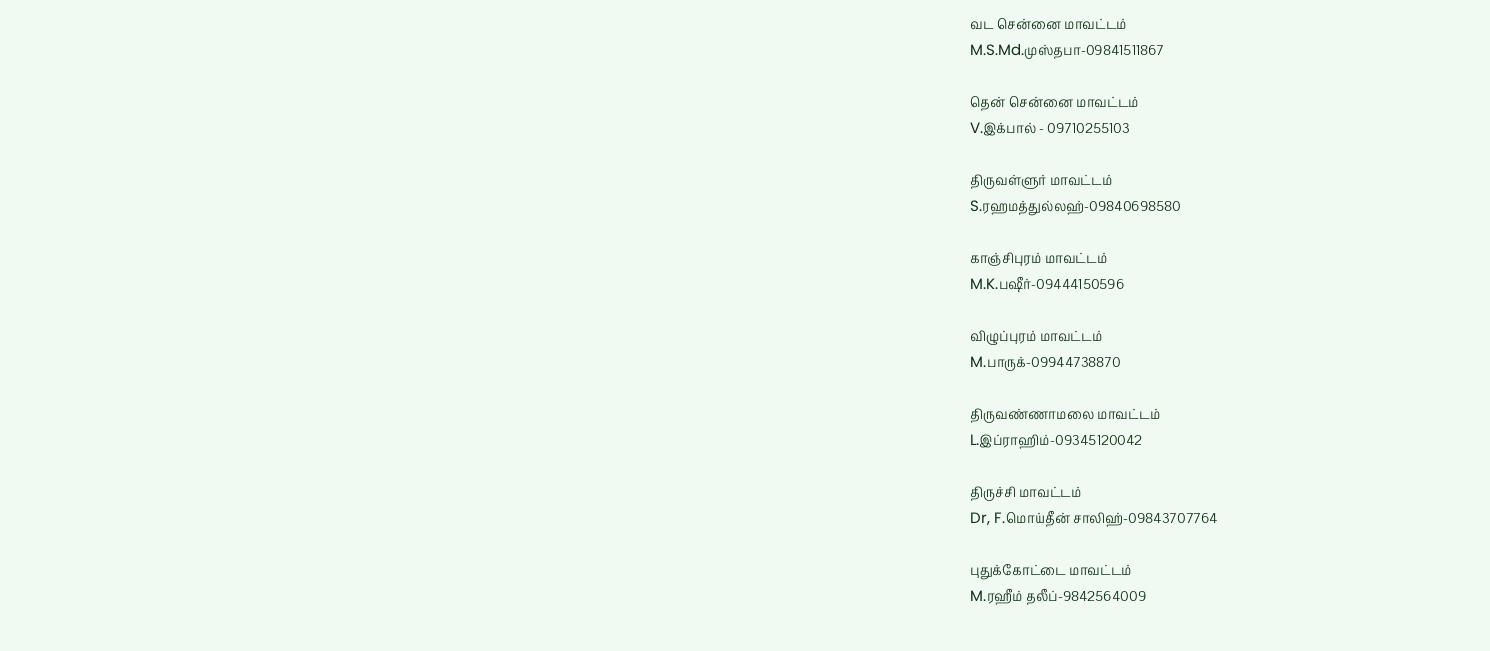வட சென்னை மாவட்டம்
M.S.Md.முஸ்தபா-09841511867

தென் சென்னை மாவட்டம்
V.இக்பால் - 09710255103

திருவள்ளுர் மாவட்டம்
S.ரஹமத்துல்லஹ்-09840698580

காஞ்சிபுரம் மாவட்டம்
M.K.பஷீர்-09444150596

விழுப்புரம் மாவட்டம்
M.பாருக்-09944738870

திருவண்ணாமலை மாவட்டம்
L.இப்ராஹிம்-09345120042

திருச்சி மாவட்டம்
Dr, F.மொய்தீன் சாலிஹ்-09843707764

புதுக்கோட்டை மாவட்டம்
M.ரஹீம் தலீப்-9842564009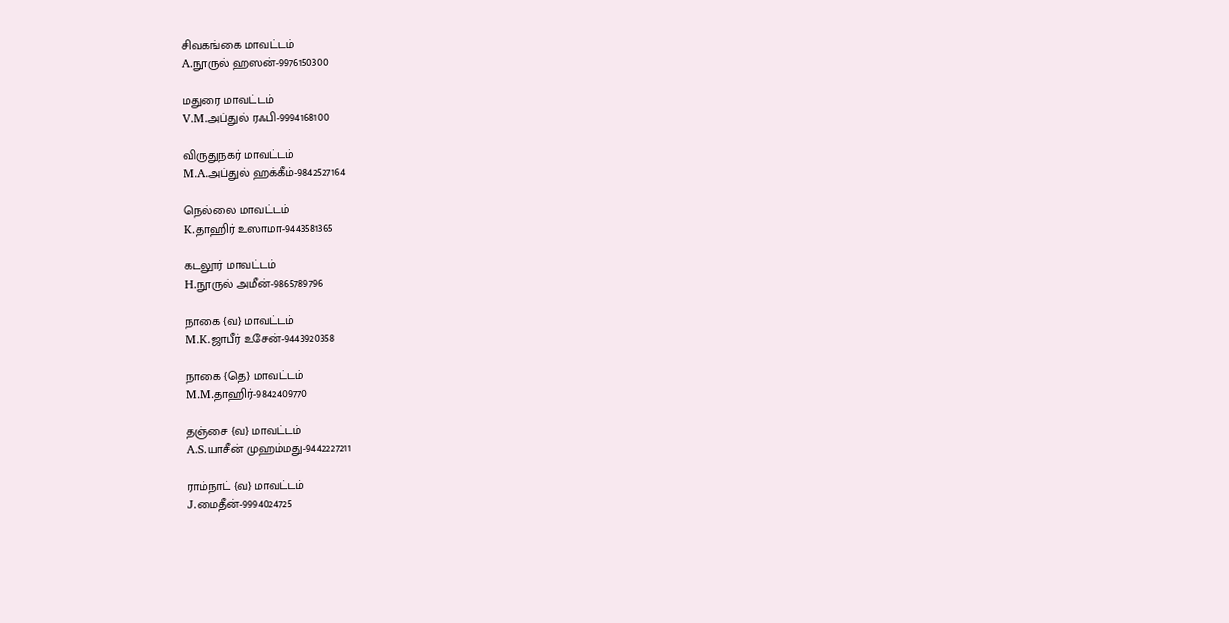சிவகங்கை மாவட்டம்
A.நூருல் ஹஸன்-9976150300

மதுரை மாவட்டம்
V.M.அப்துல் ரஃபி-9994168100

விருதுநகர் மாவட்டம்
M.A.அப்துல் ஹக்கீம்-9842527164

நெல்லை மாவட்டம்
K.தாஹிர் உஸாமா-9443581365

கடலூர் மாவட்டம்
H.நூருல் அமீன்-9865789796

நாகை {வ} மாவட்டம்
M.K.ஜாபீர் உசேன்-9443920358

நாகை {தெ} மாவட்டம்
M.M.தாஹிர்-9842409770

தஞ்சை {வ} மாவட்டம்
A.S.யாசீன் முஹம்மது-9442227211

ராம்நாட் {வ} மாவட்டம்
J.மைதீன்-9994024725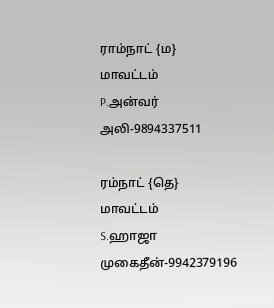ராம்நாட் {ம} மாவட்டம்
P.அன்வர் அலி-9894337511

ரம்நாட் {தெ} மாவட்டம்
S.ஹாஜா முகைதீன்-9942379196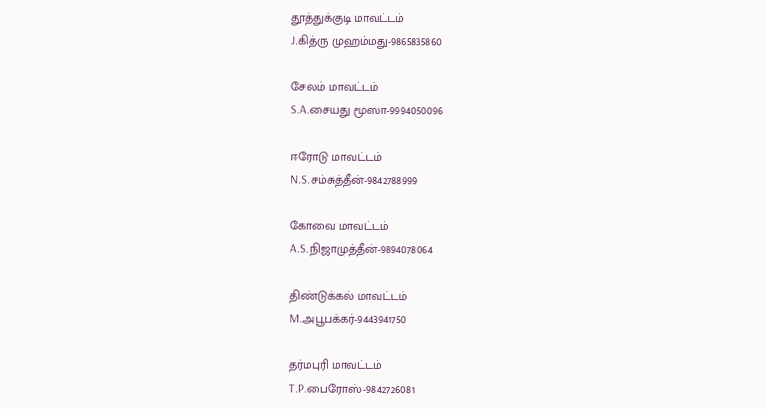தூத்துக்குடி மாவட்டம்
J.கித்ரு முஹம்மது-9865835860

சேலம் மாவட்டம்
S.A.சையது மூஸா-9994050096

ஈரோடு மாவட்டம்
N.S.சம்சுத்தீன்-9842788999

கோவை மாவட்டம்
A.S.நிஜாமுத்தீன்-9894078064

திண்டுக்கல் மாவட்டம்
M.அபூபக்கர்-9443941750

தர்மபுரி மாவட்டம்
T.P.பைரோஸ்-9842726081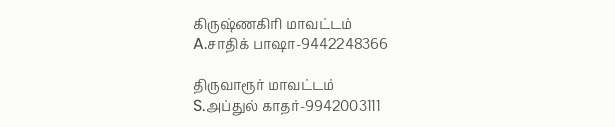கிருஷ்ணகிரி மாவட்டம்
A.சாதிக் பாஷா-9442248366

திருவாரூர் மாவட்டம்
S.அப்துல் காதர்-9942003111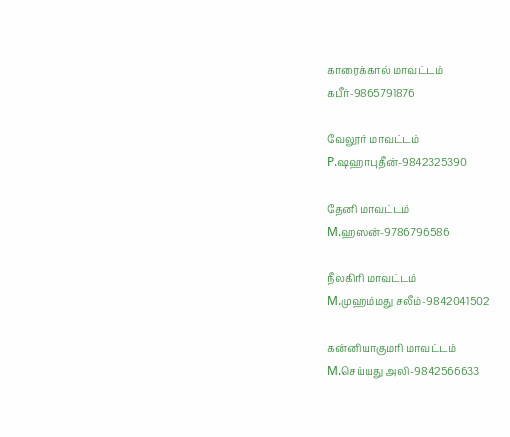காரைக்கால் மாவட்டம்
கபீர்-9865791876

வேலூர் மாவட்டம்
P.ஷஹாபுதீன்-9842325390

தேனி மாவட்டம்
M.ஹஸன்-9786796586

நீலகிரி மாவட்டம்
M.முஹம்மது சலீம்-9842041502

கன்னியாகுமரி மாவட்டம்
M.செய்யது அலி-9842566633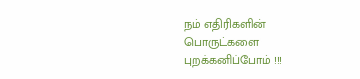நம் எதிரிகளின் பொருட்களை புறக்கனிப்போம் !!!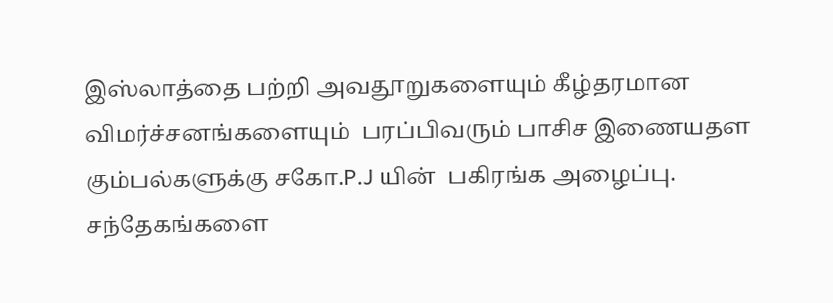இஸ்லாத்தை பற்றி அவதூறுகளையும் கீழ்தரமான விமர்ச்சனங்களையும்  பரப்பிவரும் பாசிச இணையதள கும்பல்களுக்கு சகோ.P.J யின்  பகிரங்க அழைப்பு. சந்தேகங்களை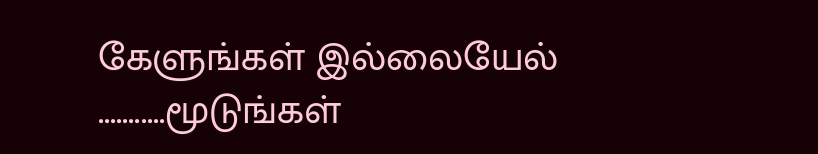கேளுங்கள் இல்லையேல் ...........மூடுங்கள்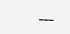___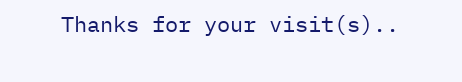Thanks for your visit(s)..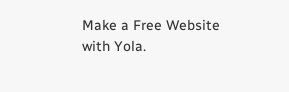Make a Free Website with Yola.